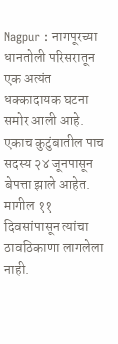Nagpur : नागपूरच्या धानतोली परिसरातून एक अत्यंत धक्कादायक घटना समोर आली आहे. एकाच कुटुंबातील पाच सदस्य २४ जूनपासून बेपत्ता झाले आहेत. मागील ११ दिवसांपासून त्यांचा ठावठिकाणा लागलेला नाही.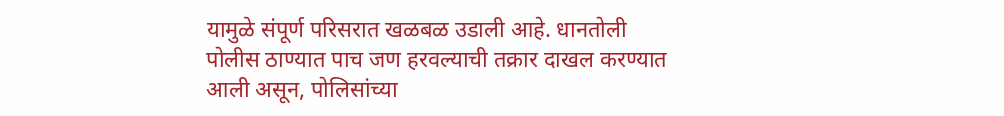यामुळे संपूर्ण परिसरात खळबळ उडाली आहे. धानतोली पोलीस ठाण्यात पाच जण हरवल्याची तक्रार दाखल करण्यात आली असून, पोलिसांच्या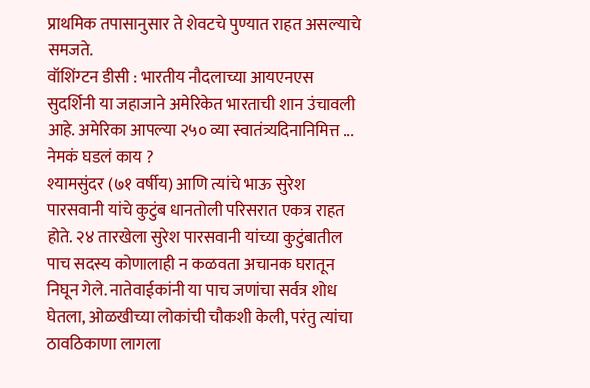प्राथमिक तपासानुसार ते शेवटचे पुण्यात राहत असल्याचे समजते.
वॉशिंग्टन डीसी : भारतीय नौदलाच्या आयएनएस सुदर्शिनी या जहाजाने अमेरिकेत भारताची शान उंचावली आहे. अमेरिका आपल्या २५० व्या स्वातंत्र्यदिनानिमित्त ...
नेमकं घडलं काय ?
श्यामसुंदर (७१ वर्षीय) आणि त्यांचे भाऊ सुरेश पारसवानी यांचे कुटुंब धानतोली परिसरात एकत्र राहत होते. २४ तारखेला सुरेश पारसवानी यांच्या कुटुंबातील पाच सदस्य कोणालाही न कळवता अचानक घरातून निघून गेले. नातेवाईकांनी या पाच जणांचा सर्वत्र शोध घेतला, ओळखीच्या लोकांची चौकशी केली, परंतु त्यांचा ठावठिकाणा लागला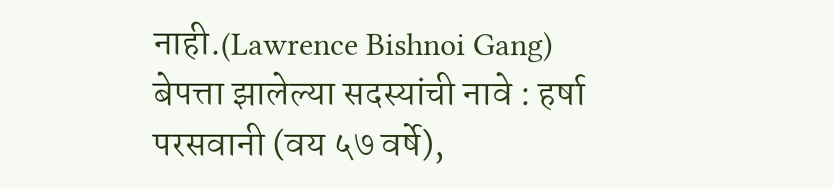नाही.(Lawrence Bishnoi Gang)
बेपत्ता झालेल्या सदस्यांची नावे : हर्षा परसवानी (वय ५७ वर्षे),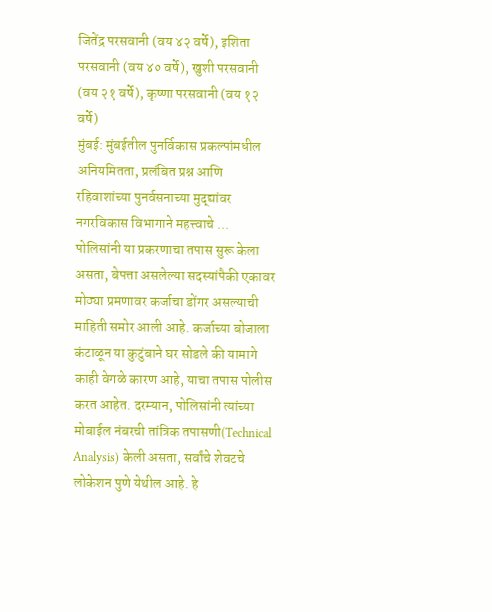जितेंद्र परसवानी (वय ४२ वर्षे), इशिता परसवानी (वय ४० वर्षे), खुशी परसवानी (वय २१ वर्षे), कृष्णा परसवानी (वय १२ वर्षे)
मुंबई: मुंबईतील पुनर्विकास प्रकल्पांमधील अनियमितता, प्रलंबित प्रश्न आणि रहिवाशांच्या पुनर्वसनाच्या मुद्द्यांवर नगरविकास विभागाने महत्त्वाचे ...
पोलिसांनी या प्रकरणाचा तपास सुरू केला असता, बेपत्ता असलेल्या सदस्यांपैकी एकावर मोठ्या प्रमणावर कर्जाचा डोंगर असल्याची माहिती समोर आली आहे. कर्जाच्या बोजाला कंटाळून या कुटुंबाने घर सोडले की यामागे काही वेगळे कारण आहे, याचा तपास पोलीस करत आहेत. दरम्यान, पोलिसांनी त्यांच्या मोबाईल नंबरची तांत्रिक तपासणी(Technical Analysis) केली असता, सर्वांचे शेवटचे लोकेशन पुणे येथील आहे. हे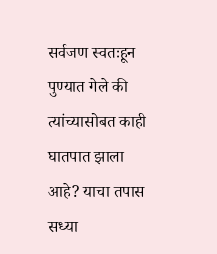सर्वजण स्वतःहून पुण्यात गेले की त्यांच्यासोबत काही घातपात झाला आहे? याचा तपास सध्या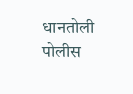धानतोली पोलीस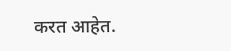करत आहेत.